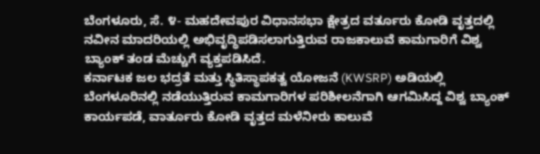ಬೆಂಗಳೂರು, ಸೆ. ೪- ಮಹದೇವಪುರ ವಿಧಾನಸಭಾ ಕ್ಷೇತ್ರದ ವರ್ತೂರು ಕೋಡಿ ವೃತ್ತದಲ್ಲಿ ನವೀನ ಮಾದರಿಯಲ್ಲಿ ಅಭಿವೃದ್ಧಿಪಡಿಸಲಾಗುತ್ತಿರುವ ರಾಜಕಾಲುವೆ ಕಾಮಗಾರಿಗೆ ವಿಶ್ವ ಬ್ಯಾಂಕ್ ತಂಡ ಮೆಚ್ಚುಗೆ ವ್ಯಕ್ತಪಡಿಸಿದೆ.
ಕರ್ನಾಟಕ ಜಲ ಭದ್ರತೆ ಮತ್ತು ಸ್ಥಿತಿಸ್ಥಾಪಕತ್ವ ಯೋಜನೆ (KWSRP) ಅಡಿಯಲ್ಲಿ ಬೆಂಗಳೂರಿನಲ್ಲಿ ನಡೆಯುತ್ತಿರುವ ಕಾಮಗಾರಿಗಳ ಪರಿಶೀಲನೆಗಾಗಿ ಆಗಮಿಸಿದ್ದ ವಿಶ್ವ ಬ್ಯಾಂಕ್ ಕಾರ್ಯಪಡೆ, ವಾರ್ತೂರು ಕೋಡಿ ವೃತ್ತದ ಮಳೆನೀರು ಕಾಲುವೆ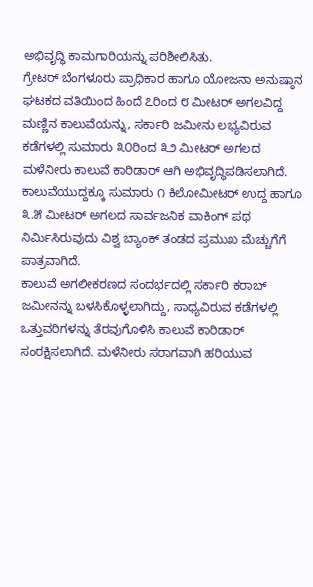ಅಭಿವೃದ್ಧಿ ಕಾಮಗಾರಿಯನ್ನು ಪರಿಶೀಲಿಸಿತು.
ಗ್ರೇಟರ್ ಬೆಂಗಳೂರು ಪ್ರಾಧಿಕಾರ ಹಾಗೂ ಯೋಜನಾ ಅನುಷ್ಠಾನ ಘಟಕದ ವತಿಯಿಂದ ಹಿಂದೆ ೭ರಿಂದ ೮ ಮೀಟರ್ ಅಗಲವಿದ್ದ ಮಣ್ಣಿನ ಕಾಲುವೆಯನ್ನು, ಸರ್ಕಾರಿ ಜಮೀನು ಲಭ್ಯವಿರುವ ಕಡೆಗಳಲ್ಲಿ ಸುಮಾರು ೩೦ರಿಂದ ೩೨ ಮೀಟರ್ ಅಗಲದ ಮಳೆನೀರು ಕಾಲುವೆ ಕಾರಿಡಾರ್ ಆಗಿ ಅಭಿವೃದ್ಧಿಪಡಿಸಲಾಗಿದೆ.
ಕಾಲುವೆಯುದ್ದಕ್ಕೂ ಸುಮಾರು ೧ ಕಿಲೋಮೀಟರ್ ಉದ್ದ ಹಾಗೂ ೩.೫ ಮೀಟರ್ ಅಗಲದ ಸಾರ್ವಜನಿಕ ವಾಕಿಂಗ್ ಪಥ ನಿರ್ಮಿಸಿರುವುದು ವಿಶ್ವ ಬ್ಯಾಂಕ್ ತಂಡದ ಪ್ರಮುಖ ಮೆಚ್ಚುಗೆಗೆ ಪಾತ್ರವಾಗಿದೆ.
ಕಾಲುವೆ ಅಗಲೀಕರಣದ ಸಂದರ್ಭದಲ್ಲಿ ಸರ್ಕಾರಿ ಕರಾಬ್ ಜಮೀನನ್ನು ಬಳಸಿಕೊಳ್ಳಲಾಗಿದ್ದು, ಸಾಧ್ಯವಿರುವ ಕಡೆಗಳಲ್ಲಿ ಒತ್ತುವರಿಗಳನ್ನು ತೆರವುಗೊಳಿಸಿ ಕಾಲುವೆ ಕಾರಿಡಾರ್ ಸಂರಕ್ಷಿಸಲಾಗಿದೆ. ಮಳೆನೀರು ಸರಾಗವಾಗಿ ಹರಿಯುವ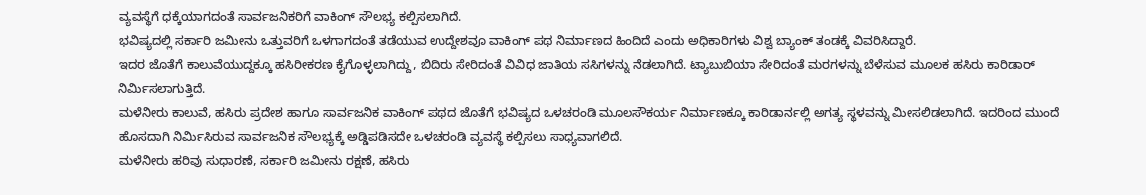ವ್ಯವಸ್ಥೆಗೆ ಧಕ್ಕೆಯಾಗದಂತೆ ಸಾರ್ವಜನಿಕರಿಗೆ ವಾಕಿಂಗ್ ಸೌಲಭ್ಯ ಕಲ್ಪಿಸಲಾಗಿದೆ.
ಭವಿಷ್ಯದಲ್ಲಿ ಸರ್ಕಾರಿ ಜಮೀನು ಒತ್ತುವರಿಗೆ ಒಳಗಾಗದಂತೆ ತಡೆಯುವ ಉದ್ದೇಶವೂ ವಾಕಿಂಗ್ ಪಥ ನಿರ್ಮಾಣದ ಹಿಂದಿದೆ ಎಂದು ಅಧಿಕಾರಿಗಳು ವಿಶ್ವ ಬ್ಯಾಂಕ್ ತಂಡಕ್ಕೆ ವಿವರಿಸಿದ್ದಾರೆ.
ಇದರ ಜೊತೆಗೆ ಕಾಲುವೆಯುದ್ದಕ್ಕೂ ಹಸಿರೀಕರಣ ಕೈಗೊಳ್ಳಲಾಗಿದ್ದು, ಬಿದಿರು ಸೇರಿದಂತೆ ವಿವಿಧ ಜಾತಿಯ ಸಸಿಗಳನ್ನು ನೆಡಲಾಗಿದೆ. ಟ್ಯಾಬುಬಿಯಾ ಸೇರಿದಂತೆ ಮರಗಳನ್ನು ಬೆಳೆಸುವ ಮೂಲಕ ಹಸಿರು ಕಾರಿಡಾರ್ ನಿರ್ಮಿಸಲಾಗುತ್ತಿದೆ.
ಮಳೆನೀರು ಕಾಲುವೆ, ಹಸಿರು ಪ್ರದೇಶ ಹಾಗೂ ಸಾರ್ವಜನಿಕ ವಾಕಿಂಗ್ ಪಥದ ಜೊತೆಗೆ ಭವಿಷ್ಯದ ಒಳಚರಂಡಿ ಮೂಲಸೌಕರ್ಯ ನಿರ್ಮಾಣಕ್ಕೂ ಕಾರಿಡಾರ್ನಲ್ಲಿ ಅಗತ್ಯ ಸ್ಥಳವನ್ನು ಮೀಸಲಿಡಲಾಗಿದೆ. ಇದರಿಂದ ಮುಂದೆ ಹೊಸದಾಗಿ ನಿರ್ಮಿಸಿರುವ ಸಾರ್ವಜನಿಕ ಸೌಲಭ್ಯಕ್ಕೆ ಅಡ್ಡಿಪಡಿಸದೇ ಒಳಚರಂಡಿ ವ್ಯವಸ್ಥೆ ಕಲ್ಪಿಸಲು ಸಾಧ್ಯವಾಗಲಿದೆ.
ಮಳೆನೀರು ಹರಿವು ಸುಧಾರಣೆ, ಸರ್ಕಾರಿ ಜಮೀನು ರಕ್ಷಣೆ, ಹಸಿರು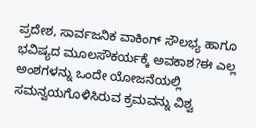ಪ್ರದೇಶ, ಸಾರ್ವಜನಿಕ ವಾಕಿಂಗ್ ಸೌಲಭ್ಯ ಹಾಗೂ ಭವಿಷ್ಯದ ಮೂಲಸೌಕರ್ಯಕ್ಕೆ ಅವಕಾಶ?ಈ ಎಲ್ಲ ಅಂಶಗಳನ್ನು ಒಂದೇ ಯೋಜನೆಯಲ್ಲಿ ಸಮನ್ವಯಗೊಳಿಸಿರುವ ಕ್ರಮವನ್ನು ವಿಶ್ವ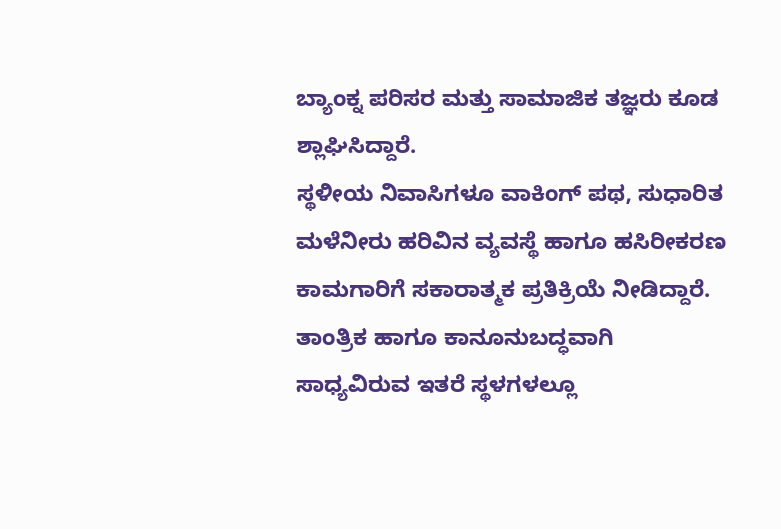ಬ್ಯಾಂಕ್ನ ಪರಿಸರ ಮತ್ತು ಸಾಮಾಜಿಕ ತಜ್ಞರು ಕೂಡ ಶ್ಲಾಘಿಸಿದ್ದಾರೆ.
ಸ್ಥಳೀಯ ನಿವಾಸಿಗಳೂ ವಾಕಿಂಗ್ ಪಥ, ಸುಧಾರಿತ ಮಳೆನೀರು ಹರಿವಿನ ವ್ಯವಸ್ಥೆ ಹಾಗೂ ಹಸಿರೀಕರಣ ಕಾಮಗಾರಿಗೆ ಸಕಾರಾತ್ಮಕ ಪ್ರತಿಕ್ರಿಯೆ ನೀಡಿದ್ದಾರೆ.
ತಾಂತ್ರಿಕ ಹಾಗೂ ಕಾನೂನುಬದ್ಧವಾಗಿ ಸಾಧ್ಯವಿರುವ ಇತರೆ ಸ್ಥಳಗಳಲ್ಲೂ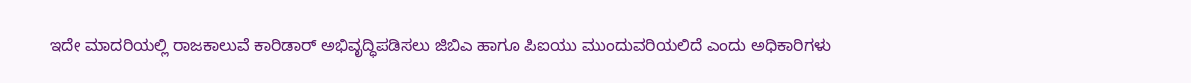ಇದೇ ಮಾದರಿಯಲ್ಲಿ ರಾಜಕಾಲುವೆ ಕಾರಿಡಾರ್ ಅಭಿವೃದ್ಧಿಪಡಿಸಲು ಜಿಬಿಎ ಹಾಗೂ ಪಿಐಯು ಮುಂದುವರಿಯಲಿದೆ ಎಂದು ಅಧಿಕಾರಿಗಳು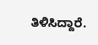ತಿಳಿಸಿದ್ದಾರೆ.